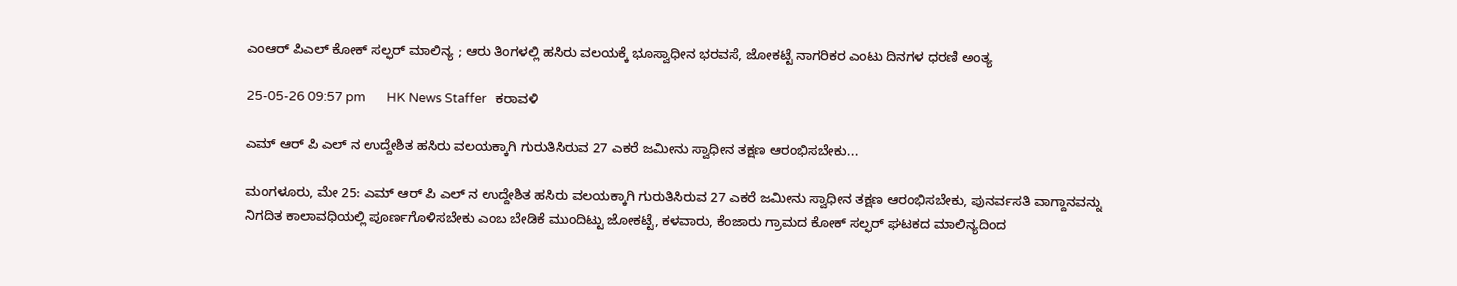ಎಂಆರ್ ಪಿಎಲ್ ಕೋಕ್ ಸಲ್ಫರ್ ಮಾಲಿನ್ಯ ; ಆರು ತಿಂಗಳಲ್ಲಿ ಹಸಿರು ವಲಯಕ್ಕೆ ಭೂಸ್ವಾಧೀನ ಭರವಸೆ, ಜೋಕಟ್ಟೆ ನಾಗರಿಕರ ಎಂಟು ದಿನಗಳ ಧರಣಿ ಅಂತ್ಯ

25-05-26 09:57 pm       HK News Staffer   ಕರಾವಳಿ

ಎಮ್ ಆರ್ ಪಿ ಎಲ್ ನ ಉದ್ದೇಶಿತ ಹಸಿರು ವಲಯಕ್ಕಾಗಿ ಗುರುತಿಸಿರುವ 27 ಎಕರೆ ಜಮೀನು ಸ್ವಾಧೀನ ತಕ್ಷಣ ಆರಂಭಿಸಬೇಕು...

ಮಂಗಳೂರು, ಮೇ 25: ಎಮ್ ಆರ್ ಪಿ ಎಲ್ ನ ಉದ್ದೇಶಿತ ಹಸಿರು ವಲಯಕ್ಕಾಗಿ ಗುರುತಿಸಿರುವ 27 ಎಕರೆ ಜಮೀನು ಸ್ವಾಧೀನ ತಕ್ಷಣ ಆರಂಭಿಸಬೇಕು, ಪುನರ್ವಸತಿ ವಾಗ್ದಾನವನ್ನು ನಿಗದಿತ ಕಾಲಾವಧಿಯಲ್ಲಿ ಪೂರ್ಣಗೊಳಿಸಬೇಕು ಎಂಬ ಬೇಡಿಕೆ ಮುಂದಿಟ್ಟು ಜೋಕಟ್ಟೆ, ಕಳವಾರು, ಕೆಂಜಾರು ಗ್ರಾಮದ ಕೋಕ್ ಸಲ್ಫರ್ ಘಟಕದ ಮಾಲಿನ್ಯದಿಂದ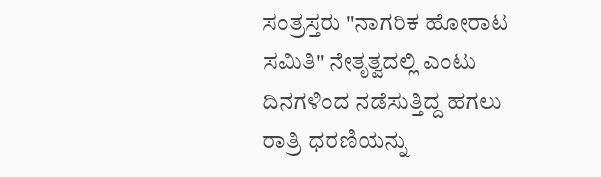ಸಂತ್ರಸ್ತರು "ನಾಗರಿಕ ಹೋರಾಟ ಸಮಿತಿ" ನೇತೃತ್ವದಲ್ಲಿ ಎಂಟು ದಿನಗಳಿಂದ ನಡೆಸುತ್ತಿದ್ದ ಹಗಲು ರಾತ್ರಿ ಧರಣಿಯನ್ನು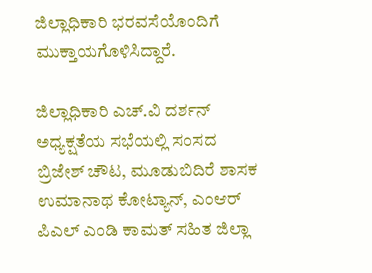ಜಿಲ್ಲಾಧಿಕಾರಿ ಭರವಸೆಯೊಂದಿಗೆ ಮುಕ್ತಾಯಗೊಳಿಸಿದ್ದಾರೆ.

ಜಿಲ್ಲಾಧಿಕಾರಿ ಎಚ್.ವಿ ದರ್ಶನ್ ಅಧ್ಯಕ್ಷತೆಯ ಸಭೆಯಲ್ಲಿ ಸಂಸದ ಬ್ರಿಜೇಶ್ ಚೌಟ, ಮೂಡುಬಿದಿರೆ ಶಾಸಕ ಉಮಾನಾಥ ಕೋಟ್ಯಾನ್, ಎಂಆರ್ ಪಿಎಲ್ ಎಂಡಿ ಕಾಮತ್ ಸಹಿತ ಜಿಲ್ಲಾ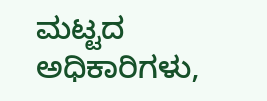ಮಟ್ಟದ ಅಧಿಕಾರಿಗಳು,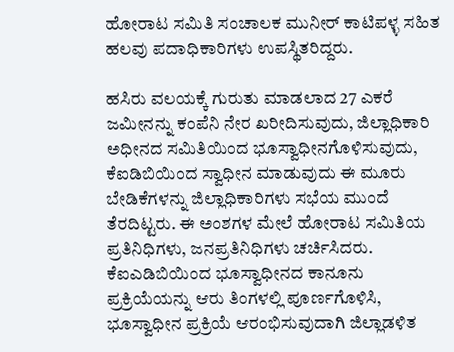ಹೋರಾಟ ಸಮಿತಿ ಸಂಚಾಲಕ ಮುನೀರ್ ಕಾಟಿಪಳ್ಳ ಸಹಿತ ಹಲವು ಪದಾಧಿಕಾರಿಗಳು ಉಪಸ್ಥಿತರಿದ್ದರು.

ಹಸಿರು ವಲಯಕ್ಕೆ ಗುರುತು ಮಾಡಲಾದ 27 ಎಕರೆ ಜಮೀನನ್ನು ಕಂಪೆನಿ ನೇರ ಖರೀದಿಸುವುದು, ಜಿಲ್ಲಾಧಿಕಾರಿ ಅಧೀನದ ಸಮಿತಿಯಿಂದ ಭೂಸ್ವಾಧೀನಗೊಳಿಸುವುದು, ಕೆಐಡಿಬಿಯಿಂದ ಸ್ವಾಧೀನ ಮಾಡುವುದು ಈ ಮೂರು ಬೇಡಿಕೆಗಳನ್ನು ಜಿಲ್ಲಾಧಿಕಾರಿಗಳು ಸಭೆಯ ಮುಂದೆ ತೆರದಿಟ್ಟರು. ಈ ಅಂಶಗಳ ಮೇಲೆ ಹೋರಾಟ ಸಮಿತಿಯ ಪ್ರತಿನಿಧಿಗಳು, ಜನಪ್ರತಿನಿಧಿಗಳು ಚರ್ಚಿಸಿದರು. ಕೆಐಎಡಿಬಿಯಿಂದ ಭೂಸ್ವಾಧೀನದ ಕಾನೂನು ಪ್ರಕ್ರಿಯೆಯನ್ನು ಆರು ತಿಂಗಳಲ್ಲಿ ಪೂರ್ಣಗೊಳಿಸಿ, ಭೂಸ್ವಾಧೀ‌ನ ಪ್ರಕ್ರಿಯೆ ಆರಂಭಿಸುವುದಾಗಿ ಜಿಲ್ಲಾಡಳಿತ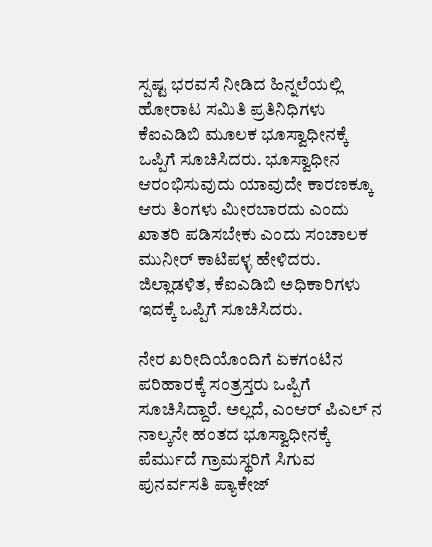ಸ್ಪಷ್ಟ ಭರವಸೆ ನೀಡಿದ ಹಿನ್ನಲೆಯಲ್ಲಿ ಹೋರಾಟ ಸಮಿತಿ ಪ್ರತಿನಿಧಿಗಳು ಕೆಐಎಡಿಬಿ ಮೂಲಕ ಭೂಸ್ವಾಧೀನಕ್ಕೆ ಒಪ್ಪಿಗೆ ಸೂಚಿಸಿದರು. ಭೂಸ್ವಾಧೀನ ಆರಂಭಿಸುವುದು ಯಾವುದೇ ಕಾರಣಕ್ಕೂ ಆರು ತಿಂಗಳು ಮೀರಬಾರದು ಎಂದು ಖಾತರಿ ಪಡಿಸಬೇಕು ಎಂದು ಸಂಚಾಲಕ ಮುನೀರ್ ಕಾಟಿಪಳ್ಳ ಹೇಳಿದರು. ಜಿಲ್ಲಾಡಳಿತ, ಕೆಐಎಡಿಬಿ ಅಧಿಕಾರಿಗಳು ಇದಕ್ಕೆ ಒಪ್ಪಿಗೆ ಸೂಚಿಸಿದರು.

ನೇರ ಖರೀದಿಯೊಂದಿಗೆ ಏಕಗಂಟಿನ ಪರಿಹಾರಕ್ಕೆ ಸಂತ್ರಸ್ತರು ಒಪ್ಪಿಗೆ ಸೂಚಿಸಿದ್ದಾರೆ. ಅಲ್ಲದೆ, ಎಂಆರ್ ಪಿಎಲ್ ನ ನಾಲ್ಕನೇ ಹಂತದ ಭೂಸ್ವಾಧೀನಕ್ಕೆ ಪೆರ್ಮುದೆ ಗ್ರಾಮಸ್ಥರಿಗೆ ಸಿಗುವ ಪುನರ್ವಸತಿ ಪ್ಯಾಕೇಜ್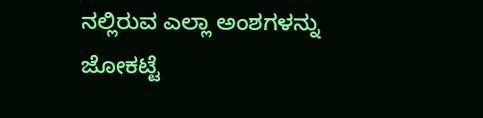ನಲ್ಲಿರುವ ಎಲ್ಲಾ ಅಂಶಗಳನ್ನು ಜೋಕಟ್ಟೆ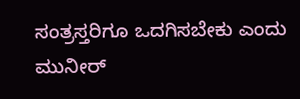ಸಂತ್ರಸ್ತರಿಗೂ ಒದಗಿಸಬೇಕು ಎಂದು ಮುನೀರ್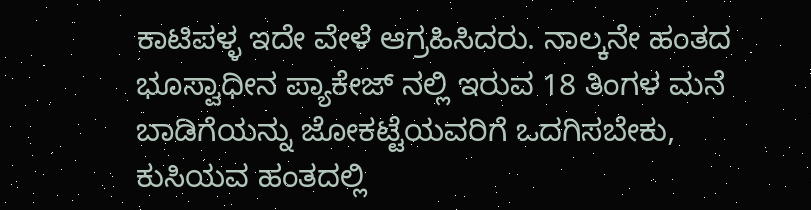ಕಾಟಿಪಳ್ಳ ಇದೇ ವೇಳೆ ಆಗ್ರಹಿಸಿದರು. ನಾಲ್ಕನೇ ಹಂತದ ಭೂಸ್ವಾಧೀನ ಪ್ಯಾಕೇಜ್ ನಲ್ಲಿ ಇರುವ 18 ತಿಂಗಳ ಮನೆ ಬಾಡಿಗೆಯನ್ನು ಜೋಕಟ್ಟೆಯವರಿಗೆ ಒದಗಿಸಬೇಕು, ಕುಸಿಯವ ಹಂತದಲ್ಲಿ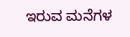ಇರುವ ಮನೆಗಳ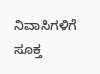ನಿವಾಸಿಗಳಿಗೆ ಸೂಕ್ತ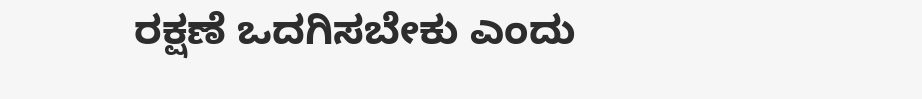ರಕ್ಷಣೆ ಒದಗಿಸಬೇಕು ಎಂದು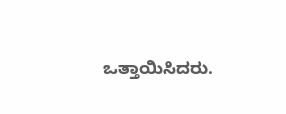ಒತ್ತಾಯಿಸಿದರು.